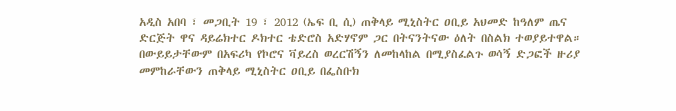አዲስ አበባ ፣ መጋቢት 19 ፣ 2012 (ኤፍ ቢ ሲ) ጠቅላይ ሚኒስትር ዐቢይ አህመድ ከዓለም ጤና ድርጅት ዋና ዳይሬክተር ዶክተር ቴድሮስ አድሃኖም ጋር በትናንትናው ዕለት በስልክ ተወያይተዋል።
በውይይታቸውም በአፍሪካ የኮሮና ቫይረስ ወረርሽኝን ለመከላከል በሚያስፈልጉ ወሳኝ ድጋፎች ዙሪያ መምከራቸውን ጠቅላይ ሚኒስትር ዐቢይ በፌስቡክ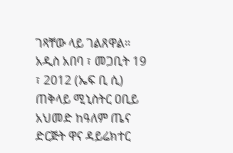ገጻቸው ላይ ገልጸዋል።
አዲስ አበባ ፣ መጋቢት 19 ፣ 2012 (ኤፍ ቢ ሲ) ጠቅላይ ሚኒስትር ዐቢይ አህመድ ከዓለም ጤና ድርጅት ዋና ዳይሬክተር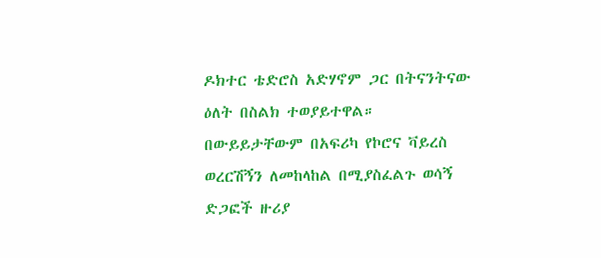ዶክተር ቴድሮስ አድሃኖም ጋር በትናንትናው ዕለት በስልክ ተወያይተዋል።
በውይይታቸውም በአፍሪካ የኮሮና ቫይረስ ወረርሽኝን ለመከላከል በሚያስፈልጉ ወሳኝ ድጋፎች ዙሪያ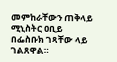መምከራቸውን ጠቅላይ ሚኒስትር ዐቢይ በፌስቡክ ገጻቸው ላይ ገልጸዋል።